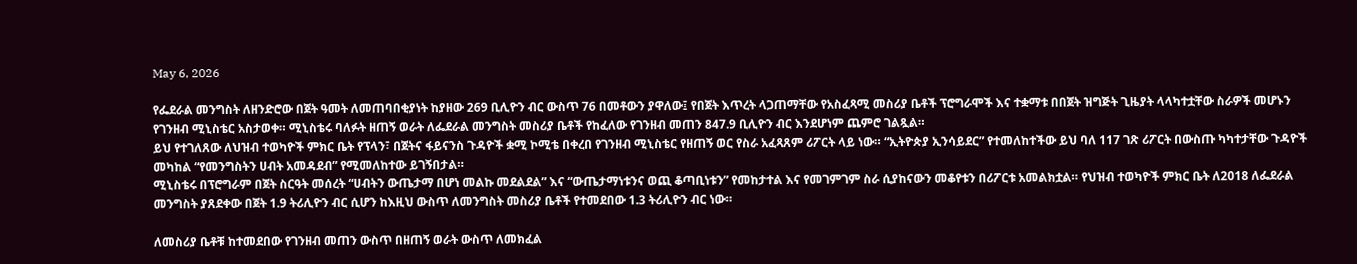May 6, 2026

የፌደራል መንግስት ለዘንድሮው በጀት ዓመት ለመጠባበቂያነት ከያዘው 269 ቢሊዮን ብር ውስጥ 76 በመቶውን ያዋለው፤ የበጀት እጥረት ላጋጠማቸው የአስፈጻሚ መስሪያ ቤቶች ፕሮግራሞች እና ተቋማቱ በበጀት ዝግጅት ጊዜያት ላላካተቷቸው ስራዎች መሆኑን የገንዘብ ሚኒስቴር አስታወቀ። ሚኒስቴሩ ባለፉት ዘጠኝ ወራት ለፌደራል መንግስት መስሪያ ቤቶች የከፈለው የገንዘብ መጠን 847.9 ቢሊዮን ብር እንደሆነም ጨምሮ ገልጿል።
ይህ የተገለጸው ለህዝብ ተወካዮች ምክር ቤት የፕላን፣ በጀትና ፋይናንስ ጉዳዮች ቋሚ ኮሚቴ በቀረበ የገንዘብ ሚኒስቴር የዘጠኝ ወር የስራ አፈጻጸም ሪፖርት ላይ ነው። “ኢትዮጵያ ኢንሳይደር” የተመለከተችው ይህ ባለ 117 ገጽ ሪፖርት በውስጡ ካካተታቸው ጉዳዮች መካከል “የመንግስትን ሀብት አመዳደብ” የሚመለከተው ይገኝበታል።
ሚኒስቴሩ በፕሮግራም በጀት ስርዓት መሰረት “ሀብትን ውጤታማ በሆነ መልኩ መደልደል” እና “ውጤታማነቱንና ወጪ ቆጣቢነቱን” የመከታተል እና የመገምገም ስራ ሲያከናውን መቆየቱን በሪፖርቱ አመልክቷል። የህዝብ ተወካዮች ምክር ቤት ለ2018 ለፌደራል መንግስት ያጸደቀው በጀት 1.9 ትሪሊዮን ብር ሲሆን ከእዚህ ውስጥ ለመንግስት መስሪያ ቤቶች የተመደበው 1.3 ትሪሊዮን ብር ነው።

ለመስሪያ ቤቶቹ ከተመደበው የገንዘብ መጠን ውስጥ በዘጠኝ ወራት ውስጥ ለመክፈል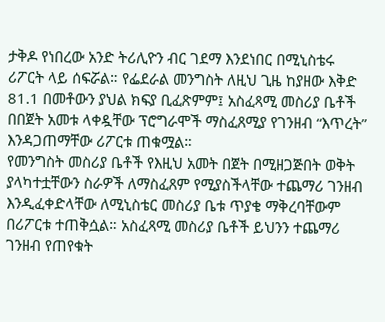ታቅዶ የነበረው አንድ ትሪሊዮን ብር ገደማ እንደነበር በሚኒስቴሩ ሪፖርት ላይ ሰፍሯል። የፌደራል መንግስት ለዚህ ጊዜ ከያዘው እቅድ 81.1 በመቶውን ያህል ክፍያ ቢፈጽምም፤ አስፈጻሚ መስሪያ ቤቶች በበጀት አመቱ ላቀዷቸው ፕሮግራሞች ማስፈጸሚያ የገንዘብ “እጥረት” እንዳጋጠማቸው ሪፖርቱ ጠቁሟል።
የመንግስት መስሪያ ቤቶች የእዚህ አመት በጀት በሚዘጋጅበት ወቅት ያላካተቷቸውን ስራዎች ለማስፈጸም የሚያስችላቸው ተጨማሪ ገንዘብ እንዲፈቀድላቸው ለሚኒስቴር መስሪያ ቤቱ ጥያቄ ማቅረባቸውም በሪፖርቱ ተጠቅሷል። አስፈጻሚ መስሪያ ቤቶች ይህንን ተጨማሪ ገንዘብ የጠየቁት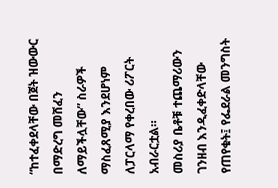“ከተፈቀደላቸው በጀት ዝውውር በማድረግ መሸፈን ለማይችሏቸው” ስራዎች ማስፈጸሚያ እንደሆነም ለፓርላማ የቀረበው ሪፖርት አብራርቷል።
መስሪያ ቤቶቹ ተጨማሪውን ገንዘብ እንዲፈቀድላቸው የጠየቁት፤ የፌደራል መንግስት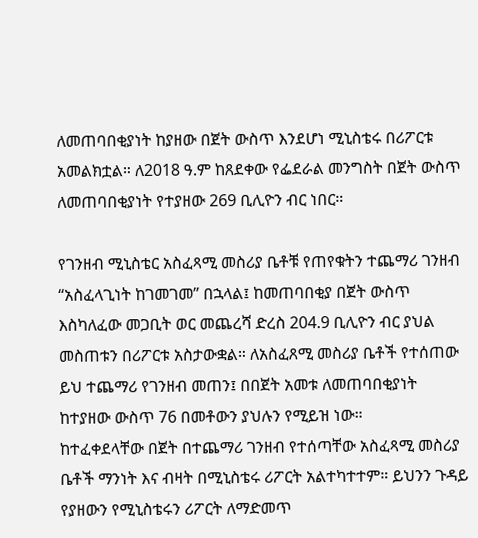ለመጠባበቂያነት ከያዘው በጀት ውስጥ እንደሆነ ሚኒስቴሩ በሪፖርቱ አመልክቷል። ለ2018 ዓ.ም ከጸደቀው የፌደራል መንግስት በጀት ውስጥ ለመጠባበቂያነት የተያዘው 269 ቢሊዮን ብር ነበር።

የገንዘብ ሚኒስቴር አስፈጻሚ መስሪያ ቤቶቹ የጠየቁትን ተጨማሪ ገንዘብ “አስፈላጊነት ከገመገመ” በኋላል፤ ከመጠባበቂያ በጀት ውስጥ እስካለፈው መጋቢት ወር መጨረሻ ድረስ 204.9 ቢሊዮን ብር ያህል መስጠቱን በሪፖርቱ አስታውቋል። ለአስፈጸሚ መስሪያ ቤቶች የተሰጠው ይህ ተጨማሪ የገንዘብ መጠን፤ በበጀት አመቱ ለመጠባበቂያነት ከተያዘው ውስጥ 76 በመቶውን ያህሉን የሚይዝ ነው።
ከተፈቀደላቸው በጀት በተጨማሪ ገንዘብ የተሰጣቸው አስፈጻሚ መስሪያ ቤቶች ማንነት እና ብዛት በሚኒስቴሩ ሪፖርት አልተካተተም። ይህንን ጉዳይ የያዘውን የሚኒስቴሩን ሪፖርት ለማድመጥ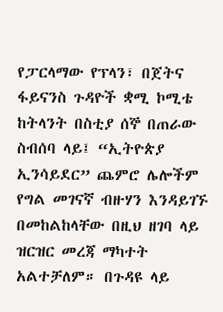የፓርላማው የፕላን፣ በጀትና ፋይናንስ ጉዳዮች ቋሚ ኮሚቴ ከትላንት በስቲያ ሰኞ በጠራው ስብሰባ ላይ፤ “ኢትዮጵያ ኢንሳይደር” ጨምሮ ሌሎችም የግል መገናኛ ብዙሃን እንዳይገኙ በመከልከላቸው በዚህ ዘገባ ላይ ዝርዝር መረጃ ማካተት አልተቻለም። በጉዳዩ ላይ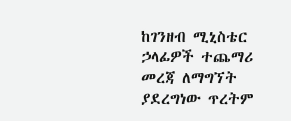ከገንዘብ ሚኒስቴር ኃላፊዎች ተጨማሪ መረጃ ለማግኘት ያደረግነው ጥረትም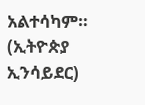አልተሳካም። (ኢትዮጵያ ኢንሳይደር)